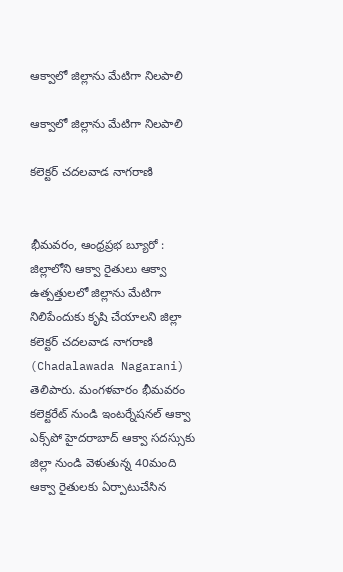ఆక్వాలో జిల్లాను మేటిగా నిలపాలి

ఆక్వాలో జిల్లాను మేటిగా నిలపాలి

కలెక్టర్ చదలవాడ నాగరాణి


భీమవరం, ఆంధ్రప్రభ బ్యూరో : జిల్లాలోని ఆక్వా రైతులు ఆక్వా ఉత్పత్తులలో జిల్లాను మేటిగా నిలిపేందుకు కృషి చేయాలని జిల్లా కలెక్టర్ చదలవాడ నాగరాణి (Chadalawada Nagarani) తెలిపారు. మంగళవారం భీమవరం కలెక్టరేట్ నుండి ఇంటర్నేషనల్ ఆక్వా ఎక్స్‌పో హైదరాబాద్ ఆక్వా సదస్సుకు జిల్లా నుండి వెళుతున్న 40మంది ఆక్వా రైతులకు ఏర్పాటుచేసిన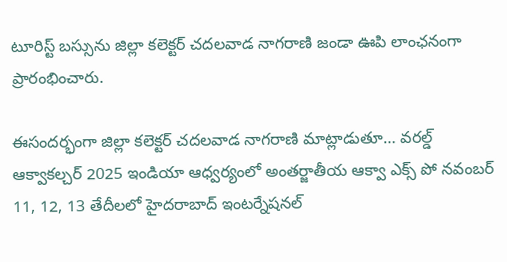టూరిస్ట్ బస్సును జిల్లా కలెక్టర్ చదలవాడ నాగరాణి జండా ఊపి లాంఛనంగా ప్రారంభించారు.

ఈసందర్భంగా జిల్లా కలెక్టర్ చదలవాడ నాగరాణి మాట్లాడుతూ… వరల్డ్ ఆక్వాకల్చర్ 2025 ఇండియా ఆధ్వర్యంలో అంతర్జాతీయ ఆక్వా ఎక్స్ పో నవంబర్ 11, 12, 13 తేదీలలో హైదరాబాద్ ఇంటర్నేషనల్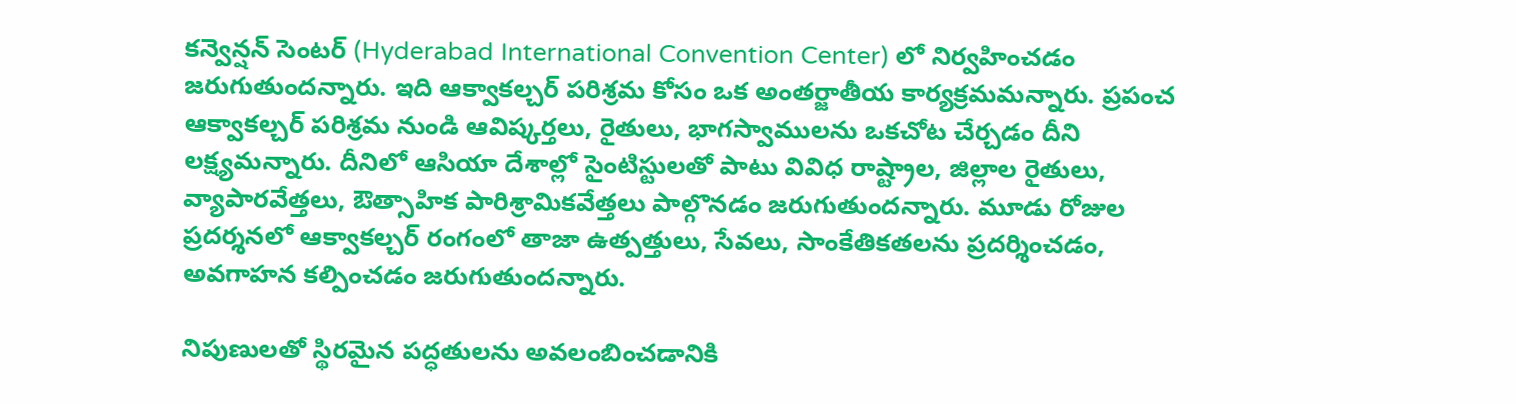కన్వెన్షన్ సెంటర్ (Hyderabad International Convention Center) లో నిర్వహించడం జరుగుతుందన్నారు. ఇది ఆక్వాకల్చర్ పరిశ్రమ కోసం ఒక అంతర్జాతీయ కార్యక్రమ‌మ‌న్నారు. ప్రపంచ ఆక్వాకల్చర్ పరిశ్రమ నుండి ఆవిష్కర్తలు, రైతులు, భాగస్వాములను ఒకచోట చేర్చడం దీని లక్ష్యమ‌న్నారు. దీనిలో ఆసియా దేశాల్లో సైంటిస్టులతో పాటు వివిధ రాష్ట్రాల, జిల్లాల రైతులు, వ్యాపారవేత్తలు, ఔత్సాహిక పారిశ్రామికవేత్తలు పాల్గొనడం జరుగుతుందన్నారు. మూడు రోజుల ప్రదర్శనలో ఆక్వాకల్చర్ రంగంలో తాజా ఉత్పత్తులు, సేవలు, సాంకేతికతలను ప్రదర్శించడం, అవగాహన కల్పించడం జరుగుతుందన్నారు.

నిపుణులతో స్థిరమైన పద్ధతులను అవలంబించడానికి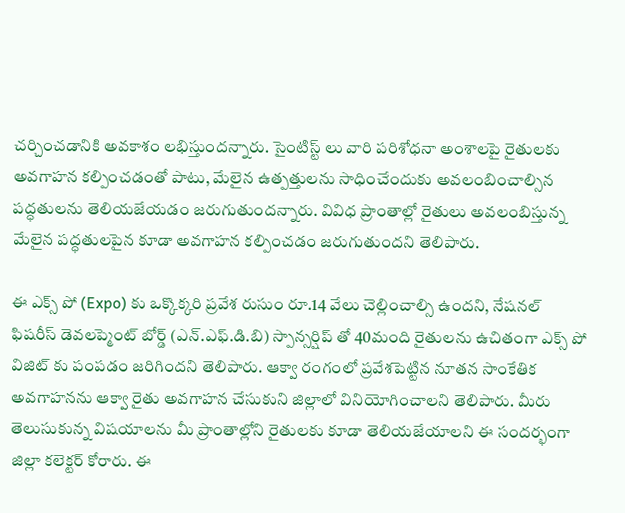చర్చించడానికి అవకాశం లభిస్తుందన్నారు. సైంటిస్ట్ లు వారి పరిశోధనా అంశాలపై రైతులకు అవగాహన కల్పించడంతో పాటు, మేలైన ఉత్పత్తులను సాధించేందుకు అవలంబించాల్సిన పద్ధతులను తెలియజేయడం జరుగుతుందన్నారు. వివిధ ప్రాంతాల్లో రైతులు అవలంబిస్తున్న మేలైన పద్ధతులపైన కూడా అవగాహన కల్పించడం జరుగుతుందని తెలిపారు.

ఈ ఎక్స్ పో (Expo) కు ఒక్కొక్కరి ప్రవేశ రుసుం రూ.14 వేలు చెల్లించాల్సి ఉందని, నేషనల్ ఫిషరీస్ డెవలప్మెంట్ బోర్డ్ (ఎన్.ఎఫ్.డి.బి) స్పాన్సర్షిప్ తో 40మంది రైతులను ఉచితంగా ఎక్స్ పో విజిట్ కు పంపడం జరిగిందని తెలిపారు. ఆక్వా రంగంలో ప్రవేశపెట్టిన నూతన సాంకేతిక అవగాహనను ఆక్వా రైతు అవగాహన చేసుకుని జిల్లాలో వినియోగించాలని తెలిపారు. మీరు తెలుసుకున్న విషయాలను మీ ప్రాంతాల్లోని రైతులకు కూడా తెలియజేయాలని ఈ సందర్భంగా జిల్లా కలెక్టర్ కోరారు. ఈ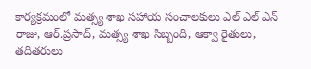కార్యక్రమంలో మత్స్య శాఖ సహాయ సంచాలకులు ఎల్ ఎల్ ఎన్ రాజు, ఆర్.ప్రసాద్, మత్స్య శాఖ సిబ్బంది, ఆక్వా రైతులు, తదితరులు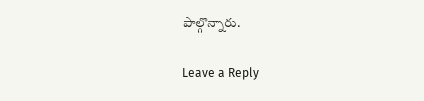పాల్గొన్నారు.

Leave a Reply